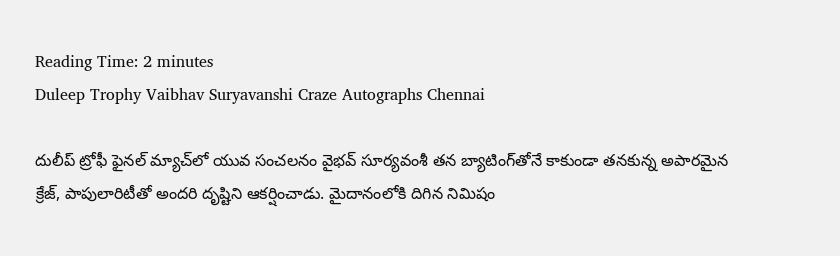Reading Time: 2 minutes
Duleep Trophy Vaibhav Suryavanshi Craze Autographs Chennai

దులీప్ ట్రోఫీ ఫైనల్ మ్యాచ్‌లో యువ సంచలనం వైభవ్ సూర్యవంశీ తన బ్యాటింగ్‌తోనే కాకుండా తనకున్న అపారమైన క్రేజ్, పాపులారిటీతో అందరి దృష్టిని ఆకర్షించాడు. మైదానంలోకి దిగిన నిమిషం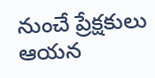నుంచే ప్రేక్షకులు ఆయన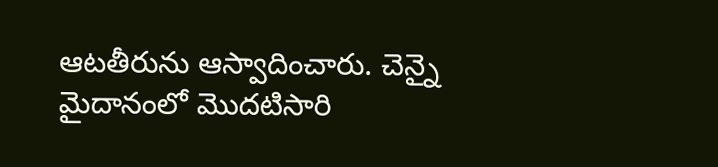ఆటతీరును ఆస్వాదించారు. చెన్నై మైదానంలో మొదటిసారి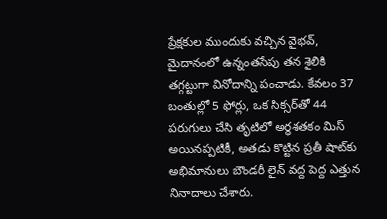ప్రేక్షకుల ముందుకు వచ్చిన వైభవ్, మైదానంలో ఉన్నంతసేపు తన శైలికి తగ్గట్టుగా వినోదాన్ని పంచాడు. కేవలం 37 బంతుల్లో 5 ఫోర్లు, ఒక సిక్సర్‌తో 44 పరుగులు చేసి తృటిలో అర్ధశతకం మిస్ అయినప్పటికీ, అతడు కొట్టిన ప్రతీ షాట్‌కు అభిమానులు బౌండరీ లైన్ వద్ద పెద్ద ఎత్తున నినాదాలు చేశారు.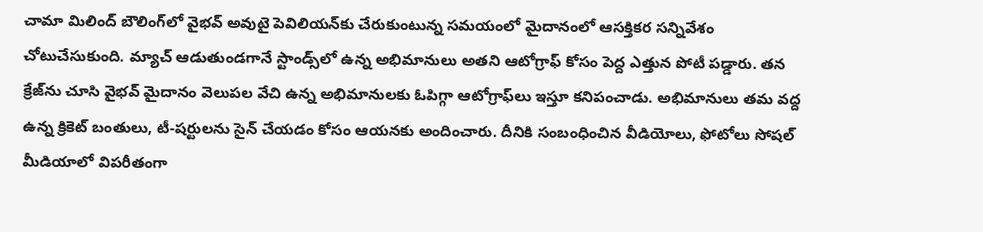చామా మిలింద్ బౌలింగ్‌లో వైభవ్ అవుటై పెవిలియన్‌కు చేరుకుంటున్న సమయంలో మైదానంలో ఆసక్తికర సన్నివేశం చోటుచేసుకుంది. మ్యాచ్ ఆడుతుండగానే స్టాండ్స్‌లో ఉన్న అభిమానులు అతని ఆటోగ్రాఫ్ కోసం పెద్ద ఎత్తున పోటీ పడ్డారు. తన క్రేజ్‌ను చూసి వైభవ్ మైదానం వెలుపల వేచి ఉన్న అభిమానులకు ఓపిగ్గా ఆటోగ్రాఫ్‌లు ఇస్తూ కనిపంచాడు. అభిమానులు తమ వద్ద ఉన్న క్రికెట్ బంతులు, టీ-షర్టులను సైన్ చేయడం కోసం ఆయనకు అందించారు. దీనికి సంబంధించిన వీడియోలు, ఫోటోలు సోషల్ మీడియాలో విపరీతంగా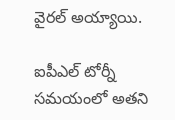వైరల్ అయ్యాయి.

ఐపీఎల్ టోర్నీ సమయంలో అతని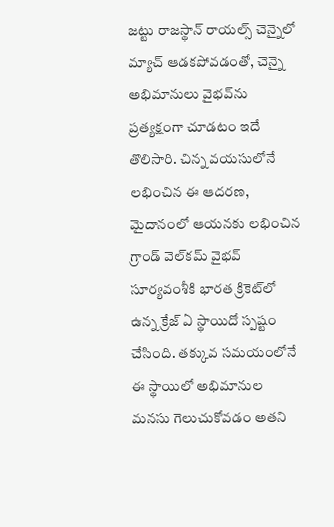జట్టు రాజస్థాన్ రాయల్స్ చెన్నైలో మ్యాచ్ ఆడకపోవడంతో, చెన్నై అభిమానులు వైభవ్‌ను ప్రత్యక్షంగా చూడటం ఇదే తొలిసారి. చిన్న వయసులోనే లభించిన ఈ ఆదరణ, మైదానంలో ఆయనకు లభించిన గ్రాండ్ వెల్‌కమ్ వైభవ్ సూర్యవంశీకి భారత క్రికెట్‌లో ఉన్న క్రేజ్ ఏ స్థాయిదో స్పష్టం చేసింది. తక్కువ సమయంలోనే ఈ స్థాయిలో అభిమానుల మనసు గెలుచుకోవడం అతని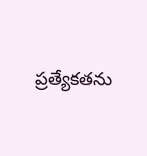ప్రత్యేకతను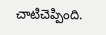చాటిచెప్పింది.